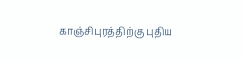காஞ்சிபுரத்திற்கு புதிய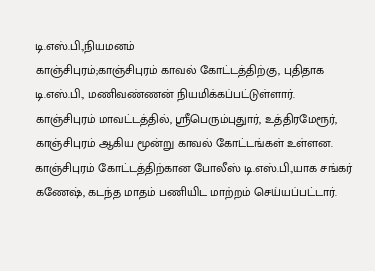டி.எஸ்.பி.,நியமனம்
காஞ்சிபுரம்;காஞ்சிபுரம் காவல் கோட்டத்திற்கு, புதிதாக டி.எஸ்.பி., மணிவண்ணன் நியமிக்கப்பட்டுள்ளார்.
காஞ்சிபுரம் மாவட்டத்தில், ஸ்ரீபெரும்புதுார், உத்திரமேரூர், காஞ்சிபுரம் ஆகிய மூன்று காவல் கோட்டங்கள் உள்ளன. காஞ்சிபுரம் கோட்டத்திற்கான போலீஸ் டி.எஸ்.பி.,யாக சங்கர் கணேஷ், கடந்த மாதம் பணியிட மாற்றம் செய்யப்பட்டார்.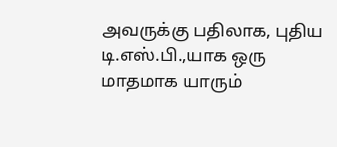அவருக்கு பதிலாக, புதிய டி.எஸ்.பி.,யாக ஒரு மாதமாக யாரும்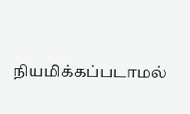நியமிக்கப்படாமல்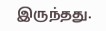இருந்தது.